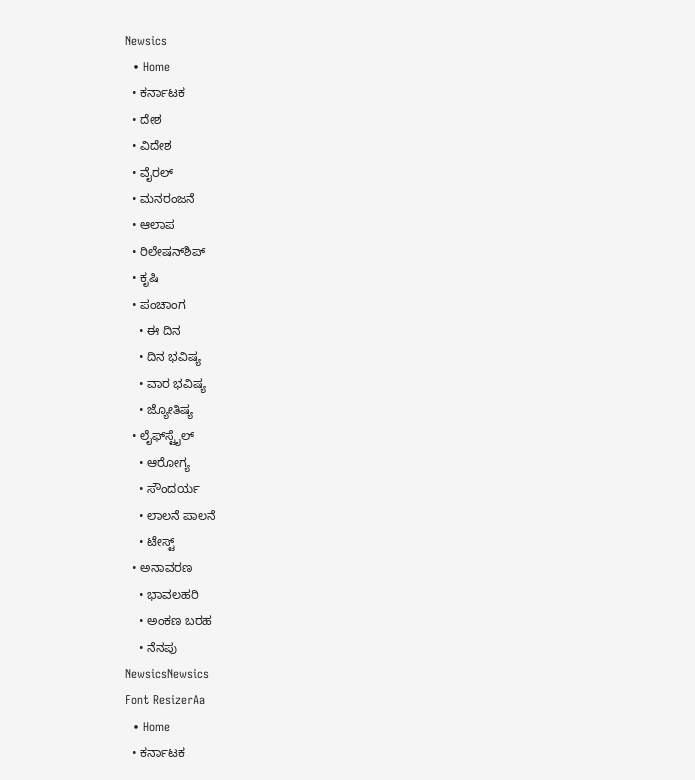Newsics
  • Home
  • ಕರ್ನಾಟಕ
  • ದೇಶ
  • ವಿದೇಶ
  • ವೈರಲ್
  • ಮನರಂಜನೆ
  • ಆಲಾಪ
  • ರಿಲೇಷನ್‌ಶಿಪ್
  • ಕೃಷಿ
  • ಪಂಚಾಂಗ
    • ಈ ದಿನ
    • ದಿನ ಭವಿಷ್ಯ
    • ವಾರ ಭವಿಷ್ಯ
    • ಜ್ಯೋತಿಷ್ಯ
  • ಲೈಫ್‌ಸ್ಟೈಲ್
    • ಆರೋಗ್ಯ
    • ಸೌಂದರ್ಯ
    • ಲಾಲನೆ ಪಾಲನೆ
    • ಟೇಸ್ಟ್
  • ಅನಾವರಣ
    • ಭಾವಲಹರಿ
    • ಅಂಕಣ ಬರಹ
    • ನೆನಪು
NewsicsNewsics
Font ResizerAa
  • Home
  • ಕರ್ನಾಟಕ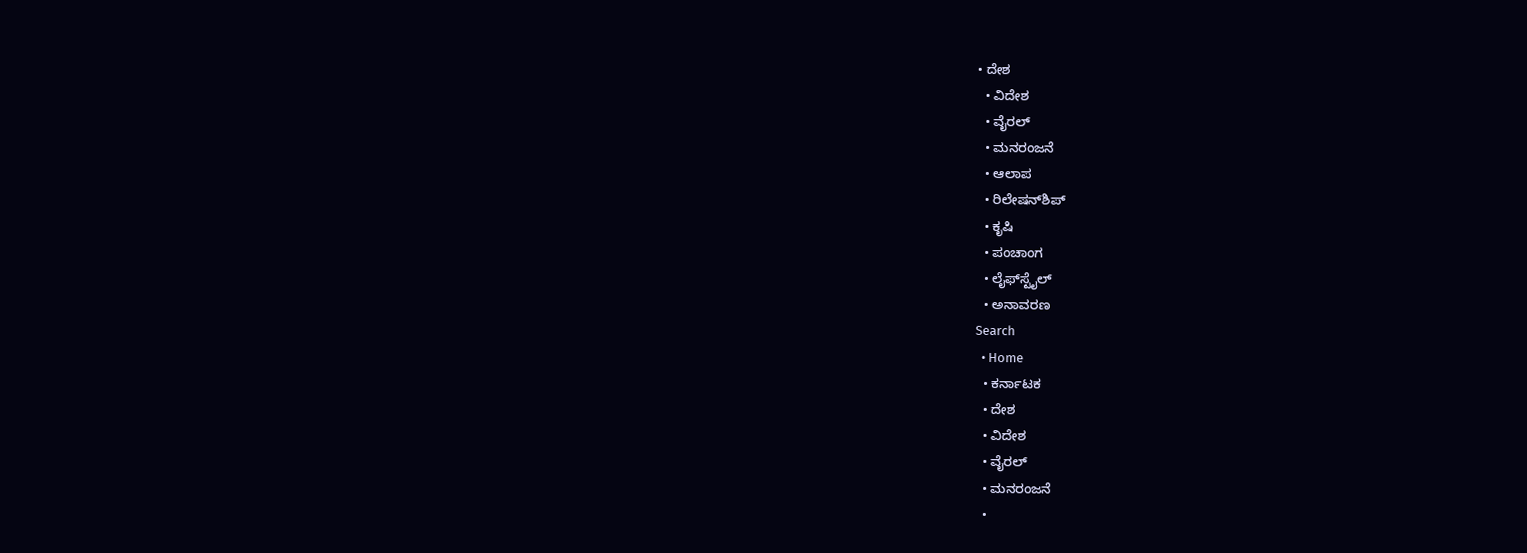• ದೇಶ
  • ವಿದೇಶ
  • ವೈರಲ್
  • ಮನರಂಜನೆ
  • ಆಲಾಪ
  • ರಿಲೇಷನ್‌ಶಿಪ್
  • ಕೃಷಿ
  • ಪಂಚಾಂಗ
  • ಲೈಫ್‌ಸ್ಟೈಲ್
  • ಅನಾವರಣ
Search
  • Home
  • ಕರ್ನಾಟಕ
  • ದೇಶ
  • ವಿದೇಶ
  • ವೈರಲ್
  • ಮನರಂಜನೆ
  •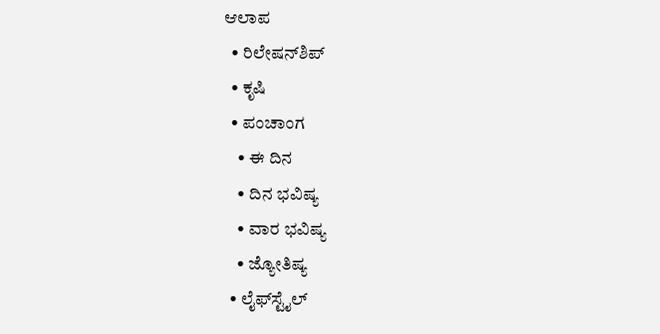ಆಲಾಪ
  • ರಿಲೇಷನ್‌ಶಿಪ್
  • ಕೃಷಿ
  • ಪಂಚಾಂಗ
    • ಈ ದಿನ
    • ದಿನ ಭವಿಷ್ಯ
    • ವಾರ ಭವಿಷ್ಯ
    • ಜ್ಯೋತಿಷ್ಯ
  • ಲೈಫ್‌ಸ್ಟೈಲ್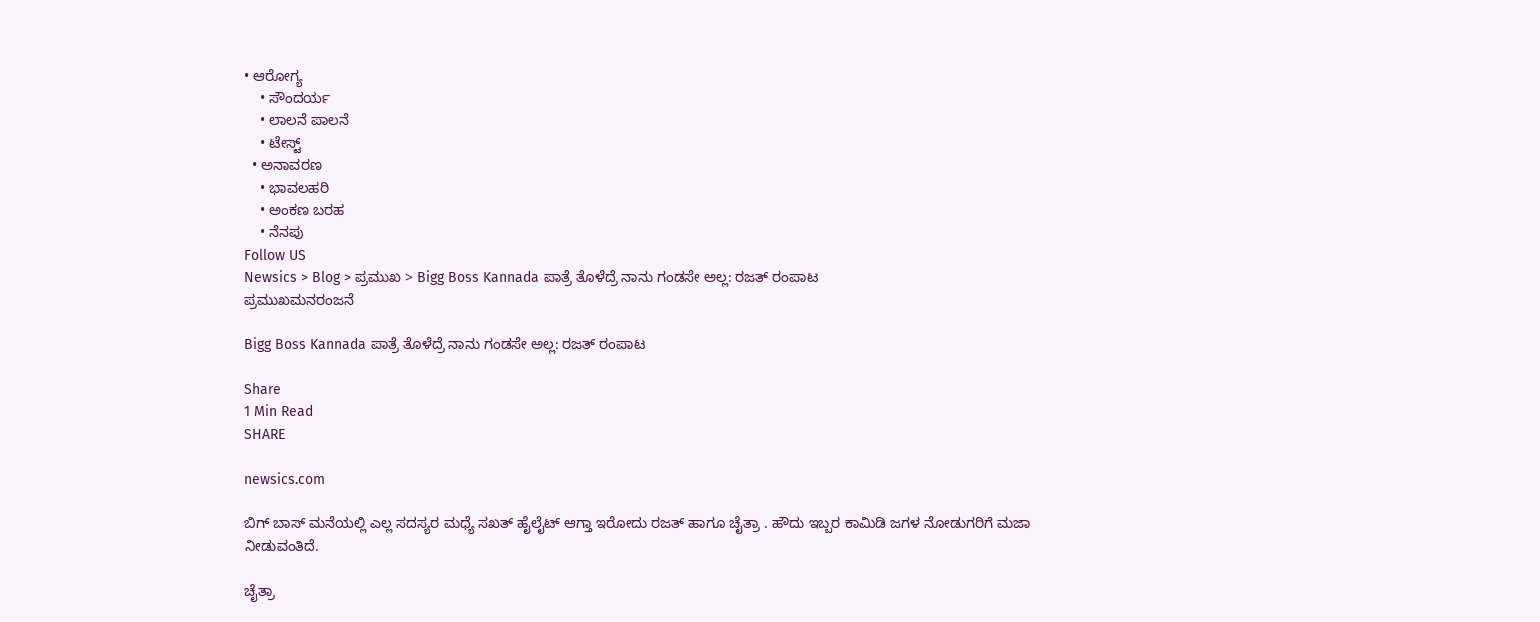• ಆರೋಗ್ಯ
    • ಸೌಂದರ್ಯ
    • ಲಾಲನೆ ಪಾಲನೆ
    • ಟೇಸ್ಟ್
  • ಅನಾವರಣ
    • ಭಾವಲಹರಿ
    • ಅಂಕಣ ಬರಹ
    • ನೆನಪು
Follow US
Newsics > Blog > ಪ್ರಮುಖ > Bigg Boss Kannada ಪಾತ್ರೆ ತೊಳೆದ್ರೆ ನಾನು ಗಂಡಸೇ ಅಲ್ಲ: ರಜತ್ ರಂಪಾಟ
ಪ್ರಮುಖಮನರಂಜನೆ

Bigg Boss Kannada ಪಾತ್ರೆ ತೊಳೆದ್ರೆ ನಾನು ಗಂಡಸೇ ಅಲ್ಲ: ರಜತ್ ರಂಪಾಟ

Share
1 Min Read
SHARE

newsics.com

ಬಿಗ್‌ ಬಾಸ್‌ ಮನೆಯಲ್ಲಿ ಎಲ್ಲ ಸದಸ್ಯರ ಮಧ್ಯೆ ಸಖತ್‌ ಹೈಲೈಟ್‌ ಆಗ್ತಾ ಇರೋದು ರಜತ್‌ ಹಾಗೂ ಚೈತ್ರಾ . ಹೌದು ಇಬ್ಬರ ಕಾಮಿಡಿ ಜಗಳ ನೋಡುಗರಿಗೆ ಮಜಾ ನೀಡುವಂತಿದೆ.

ಚೈತ್ರಾ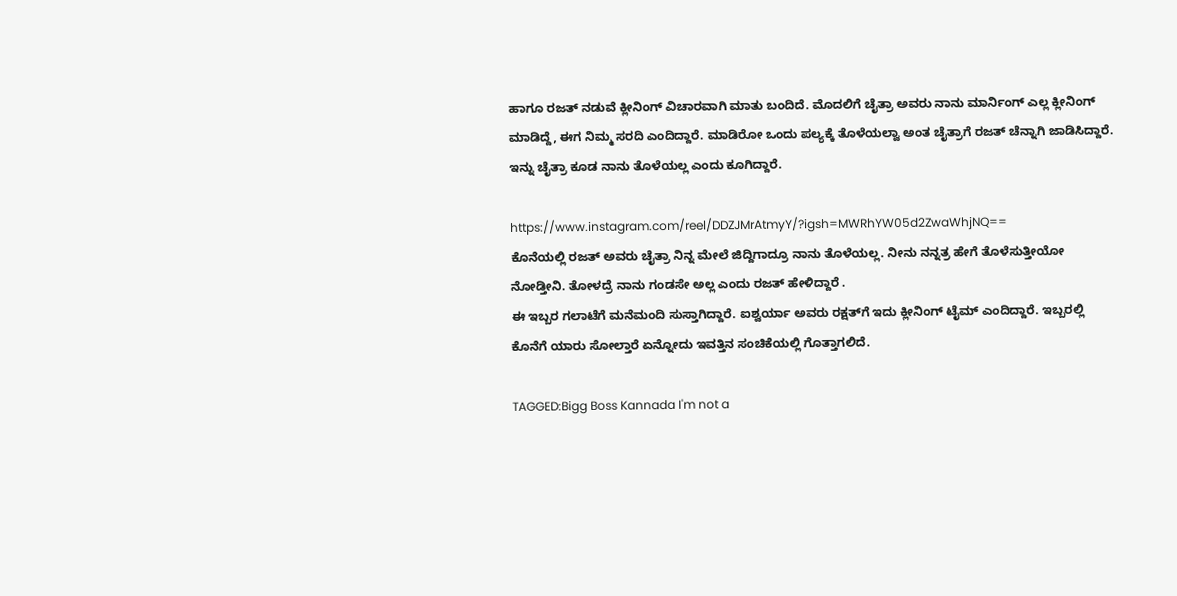ಹಾಗೂ ರಜತ್‌ ನಡುವೆ ಕ್ಲೀನಿಂಗ್‌ ವಿಚಾರವಾಗಿ ಮಾತು ಬಂದಿದೆ. ಮೊದಲಿಗೆ ಚೈತ್ರಾ ಅವರು ನಾನು ಮಾರ್ನಿಂಗ್‌ ಎಲ್ಲ ಕ್ಲೀನಿಂಗ್‌ ಮಾಡಿದ್ದೆ, ಈಗ ನಿಮ್ಮ ಸರದಿ ಎಂದಿದ್ದಾರೆ. ಮಾಡಿರೋ ಒಂದು ಪಲ್ಯಕ್ಕೆ ತೊಳೆಯಲ್ವಾ ಅಂತ ಚೈತ್ರಾಗೆ ರಜತ್‌ ಚೆನ್ನಾಗಿ ಜಾಡಿಸಿದ್ದಾರೆ. ಇನ್ನು ಚೈತ್ರಾ ಕೂಡ ನಾನು ತೊಳೆಯಲ್ಲ ಎಂದು ಕೂಗಿದ್ದಾರೆ.

https://www.instagram.com/reel/DDZJMrAtmyY/?igsh=MWRhYW05d2ZwaWhjNQ==
ಕೊನೆಯಲ್ಲಿ ರಜತ್‌ ಅವರು ಚೈತ್ರಾ ನಿನ್ನ ಮೇಲೆ ಜಿದ್ದಿಗಾದ್ರೂ ನಾನು ತೊಳೆಯಲ್ಲ. ನೀನು ನನ್ನತ್ರ ಹೇಗೆ ತೊಳೆಸುತ್ತೀಯೋ ನೋಡ್ತೀನಿ. ತೋಳದ್ರೆ ನಾನು ಗಂಡಸೇ ಅಲ್ಲ ಎಂದು ರಜತ್‌ ಹೇಳಿದ್ದಾರೆ .
ಈ ಇಬ್ಬರ ಗಲಾಟೆಗೆ ಮನೆಮಂದಿ ಸುಸ್ತಾಗಿದ್ದಾರೆ. ಐಶ್ವರ್ಯಾ ಅವರು ರಕ್ಷತ್‌ಗೆ ಇದು ಕ್ಲೀನಿಂಗ್‌ ಟೈಮ್‌ ಎಂದಿದ್ದಾರೆ. ಇಬ್ಬರಲ್ಲಿ ಕೊನೆಗೆ ಯಾರು ಸೋಲ್ತಾರೆ ಏನ್ನೋದು ಇವತ್ತಿನ ಸಂಚಿಕೆಯಲ್ಲಿ ಗೊತ್ತಾಗಲಿದೆ.

TAGGED:Bigg Boss Kannada I'm not a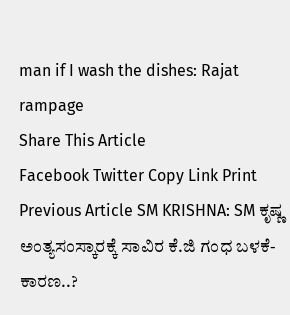man if I wash the dishes: Rajat rampage
Share This Article
Facebook Twitter Copy Link Print
Previous Article SM KRISHNA: SM ಕೃಷ್ಣ ಅಂತ್ಯಸಂಸ್ಕಾರಕ್ಕೆ ಸಾವಿರ ಕೆ.ಜಿ ಗಂಧ ಬಳಕೆ- ಕಾರಣ..?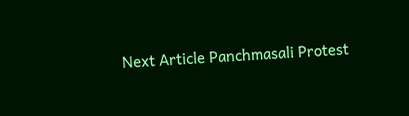Next Article Panchmasali Protest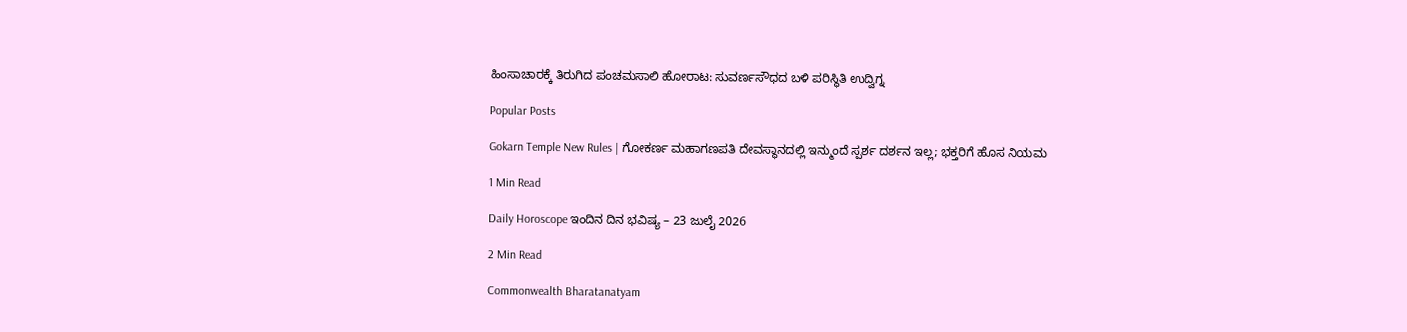ಹಿಂಸಾಚಾರಕ್ಕೆ ತಿರುಗಿದ ಪಂಚಮಸಾಲಿ ಹೋರಾಟ: ಸುವರ್ಣಸೌಧದ ಬಳಿ ಪರಿಸ್ಥಿತಿ ಉದ್ವಿಗ್ನ

Popular Posts

Gokarn Temple New Rules | ಗೋಕರ್ಣ ಮಹಾಗಣಪತಿ ದೇವಸ್ಥಾನದಲ್ಲಿ ಇನ್ಮುಂದೆ ಸ್ಪರ್ಶ ದರ್ಶನ ಇಲ್ಲ; ಭಕ್ತರಿಗೆ ಹೊಸ ನಿಯಮ

1 Min Read

Daily Horoscope ಇಂದಿನ ದಿನ ಭವಿಷ್ಯ – 23 ಜುಲೈ 2026

2 Min Read

Commonwealth Bharatanatyam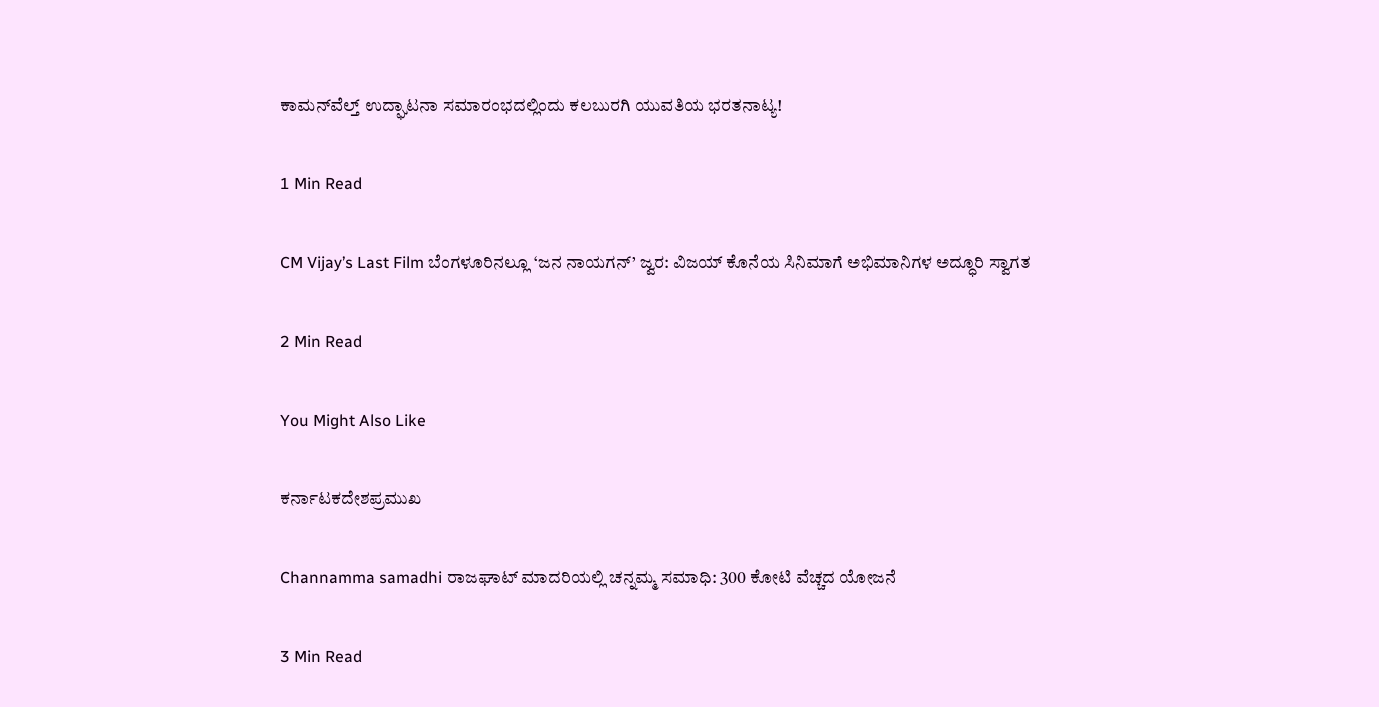ಕಾಮನ್‌ವೆಲ್ತ್ ಉದ್ಘಾಟನಾ ಸಮಾರಂಭದಲ್ಲಿಂದು ಕಲಬುರಗಿ ಯುವತಿಯ ಭರತನಾಟ್ಯ!

1 Min Read

CM Vijay’s Last Film ಬೆಂಗಳೂರಿನಲ್ಲೂ ‘ಜನ ನಾಯಗನ್’ ಜ್ವರ: ವಿಜಯ್ ಕೊನೆಯ ಸಿನಿಮಾಗೆ ಅಭಿಮಾನಿಗಳ ಅದ್ಧೂರಿ ಸ್ವಾಗತ

2 Min Read

You Might Also Like

ಕರ್ನಾಟಕದೇಶಪ್ರಮುಖ

Channamma samadhi ರಾಜಘಾಟ್ ಮಾದರಿಯಲ್ಲಿ ಚನ್ನಮ್ಮ ಸಮಾಧಿ: 300 ಕೋಟಿ‌ ವೆಚ್ಚದ ಯೋಜನೆ

3 Min Read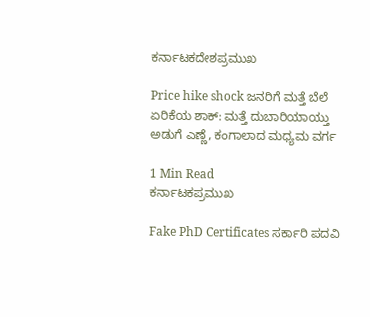ಕರ್ನಾಟಕದೇಶಪ್ರಮುಖ

Price hike shock ಜನರಿಗೆ ಮತ್ತೆ ಬೆಲೆ ಏರಿಕೆಯ ಶಾಕ್: ಮತ್ತೆ ದುಬಾರಿಯಾಯ್ತು ಅಡುಗೆ ಎಣ್ಣೆ, ಕಂಗಾಲಾದ ಮಧ್ಯಮ ವರ್ಗ

1 Min Read
ಕರ್ನಾಟಕಪ್ರಮುಖ

Fake PhD Certificates ಸರ್ಕಾರಿ ಪದವಿ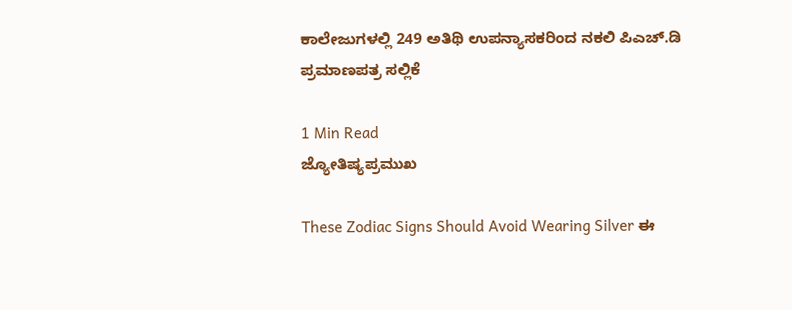ಕಾಲೇಜುಗಳಲ್ಲಿ 249 ಅತಿಥಿ ಉಪನ್ಯಾಸಕರಿಂದ ನಕಲಿ ಪಿಎಚ್‌.ಡಿ ಪ್ರಮಾಣಪತ್ರ ಸಲ್ಲಿಕೆ

1 Min Read
ಜ್ಯೋತಿಷ್ಯಪ್ರಮುಖ

These Zodiac Signs Should Avoid Wearing Silver ಈ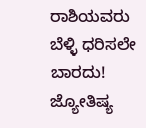ರಾಶಿಯವರು ಬೆಳ್ಳಿ ಧರಿಸಲೇ ಬಾರದು! ಜ್ಯೋತಿಷ್ಯ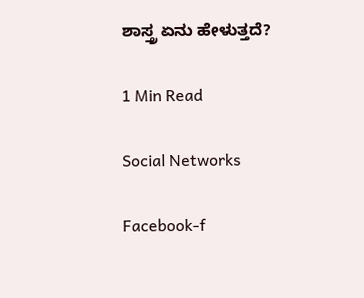ಶಾಸ್ತ್ರ ಏನು ಹೇಳುತ್ತದೆ?

1 Min Read

Social Networks

Facebook-f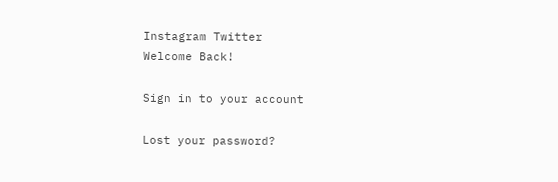Instagram Twitter
Welcome Back!

Sign in to your account

Lost your password?